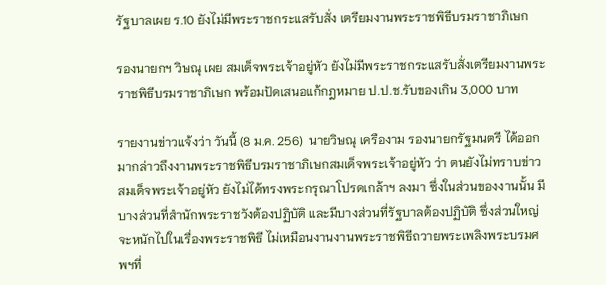รัฐบาลเผย ร.10 ยังไม่มีพระราชกระแสรับสั่ง เตรียมงานพระราชพิธีบรมราชาภิเษก

รองนายกฯ วิษณุ เผย สมเด็จพระเจ้าอยู่หัว ยังไม่มีพระราชกระแสรับสั่งเตรียมงานพระราชพิธีบรมราชาภิเษก พร้อมปัดเสนอแก้กฎหมาย ป.ป.ช.รับของเกิน 3,000 บาท

รายงานข่าวแจ้งว่า วันนี้ (8 ม.ค. 256)  นายวิษณุ เครืองาม รองนายกรัฐมนตรี ได้ออกมากล่าวถึงงานพระราชพิธีบรมราชาภิเษกสมเด็จพระเจ้าอยู่หัว ว่า ตนยังไม่ทราบข่าว สมเด็จพระเจ้าอยู่หัว ยังไม่ได้ทรงพระกรุณาโปรดเกล้าฯ ลงมา ซึ่งในส่วนของงานนั้น มีบางส่วนที่สำนักพระราชวังต้องปฏิบัติ และมีบางส่วนที่รัฐบาลต้องปฏิบัติ ซึ่งส่วนใหญ่จะหนักไปในเรื่องพระราชพิธี ไม่เหมือนงานงานพระราชพิธีถวายพระเพลิงพระบรมศพฯที่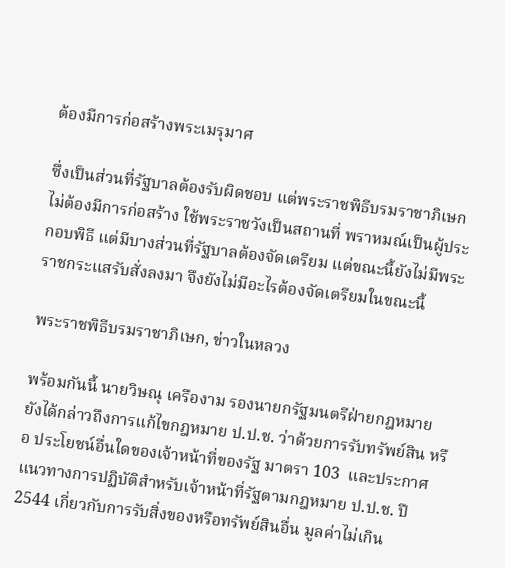ต้องมีการก่อสร้างพระเมรุมาศ

ซึ่งเป็นส่วนที่รัฐบาลต้องรับผิดชอบ แต่พระราชพิธีบรมราชาภิเษก ไม่ต้องมีการก่อสร้าง ใช้พระราชวังเป็นสถานที่ พราหมณ์เป็นผู้ประกอบพิธี แต่มีบางส่วนที่รัฐบาลต้องจัดเตรียม แต่ขณะนี้ยังไม่มีพระราชกระแสรับสั่งลงมา จึงยังไม่มีอะไรต้องจัดเตรียมในขณะนี้

พระราชพิธีบรมราชาภิเษก, ข่าวในหลวง

พร้อมกันนี้ นายวิษณุ เครืองาม รองนายกรัฐมนตรีฝ่ายกฎหมาย ยังได้กล่าวถึงการแก้ไขกฎหมาย ป.ป.ช. ว่าด้วยการรับทรัพย์สิน หรือ ประโยชน์อื่นใดของเจ้าหน้าที่ของรัฐ มาตรา 103  และประกาศแนวทางการปฏิบัติสำหรับเจ้าหน้าที่รัฐตามกฎหมาย ป.ป.ช. ปี 2544 เกี่ยวกับการรับสิ่งของหรือทรัพย์สินอื่น มูลค่าไม่เกิน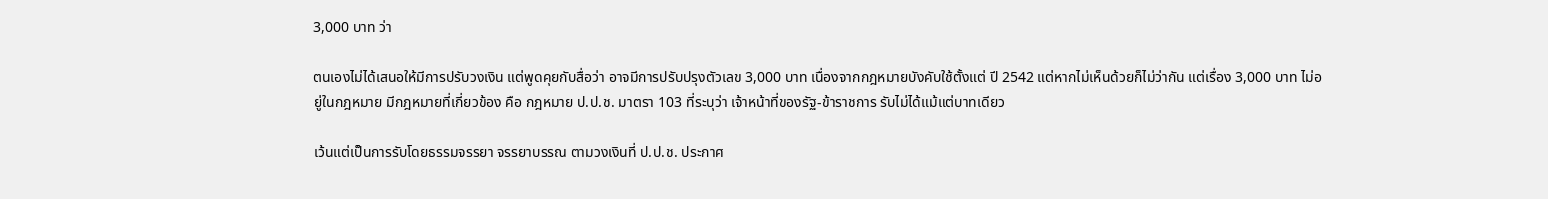3,000 บาท ว่า

ตนเองไม่ได้เสนอให้มีการปรับวงเงิน แต่พูดคุยกับสื่อว่า อาจมีการปรับปรุงตัวเลข 3,000 บาท เนื่องจากกฎหมายบังคับใช้ตั้งแต่ ปี 2542 แต่หากไม่เห็นด้วยก็ไม่ว่ากัน แต่เรื่อง 3,000 บาท ไม่อยู่ในกฎหมาย มีกฎหมายที่เกี่ยวข้อง คือ กฎหมาย ป.ป.ช. มาตรา 103 ที่ระบุว่า เจ้าหน้าที่ของรัฐ-ข้าราชการ รับไม่ได้แม้แต่บาทเดียว

เว้นแต่เป็นการรับโดยธรรมจรรยา จรรยาบรรณ ตามวงเงินที่ ป.ป.ช. ประกาศ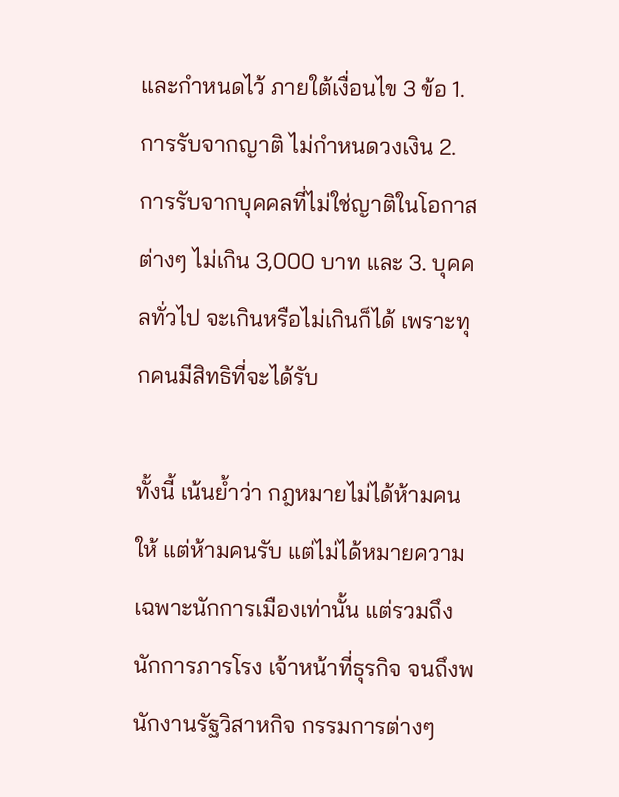และกำหนดไว้ ภายใต้เงื่อนไข 3 ข้อ 1. การรับจากญาติ ไม่กำหนดวงเงิน 2. การรับจากบุคคลที่ไม่ใช่ญาติในโอกาสต่างๆ ไม่เกิน 3,000 บาท และ 3. บุคคลทั่วไป จะเกินหรือไม่เกินก็ได้ เพราะทุกคนมีสิทธิที่จะได้รับ

ทั้งนี้ เน้นย้ำว่า กฎหมายไม่ได้ห้ามคนให้ แต่ห้ามคนรับ แต่ไม่ได้หมายความเฉพาะนักการเมืองเท่านั้น แต่รวมถึงนักการภารโรง เจ้าหน้าที่ธุรกิจ จนถึงพนักงานรัฐวิสาหกิจ กรรมการต่างๆ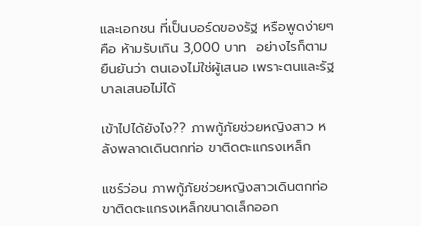และเอกชน ที่เป็นบอร์ดของรัฐ หรือพูดง่ายๆ คือ ห้ามรับเกิน 3,000 บาท  อย่างไรก็ตาม ยืนยันว่า ตนเองไม่ใช่ผู้เสนอ เพราะตนและรัฐบาลเสนอไม่ได้

เข้าไปได้ยังไง?? ภาพกู้ภัยช่วยหญิงสาว หลังพลาดเดินตกท่อ ขาติดตะแกรงเหล็ก

แชร์ว่อน ภาพกู้ภัยช่วยหญิงสาวเดินตกท่อ ขาติดตะแกรงเหล็กขนาดเล็กออก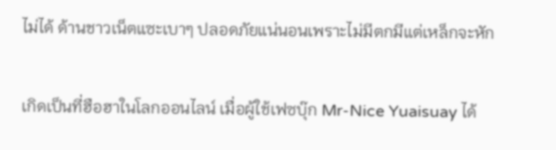ไม่ได้ ด้านชาวเน็ตแซะเบาๆ ปลอดภัยแน่นอนเพราะไม่มีตกมีแต่เหล็กจะหัก

เกิดเป็นที่ฮือฮาในโลกออนไลน์ เมื่อผู้ใช้เฟซบุ๊ก Mr-Nice Yuaisuay ได้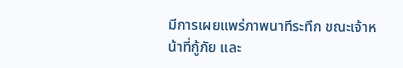มีการเผยแพร่ภาพนาทีระทึก ขณะเจ้าหน้าที่กู้ภัย และ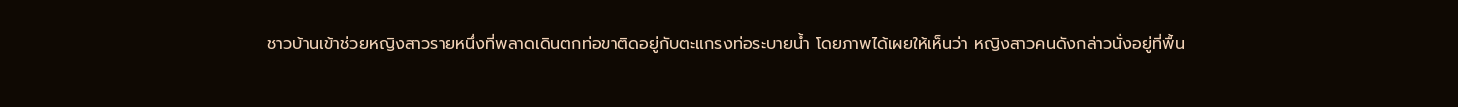ชาวบ้านเข้าช่วยหญิงสาวรายหนึ่งที่พลาดเดินตกท่อขาติดอยู่กับตะแกรงท่อระบายน้ำ โดยภาพได้เผยให้เห็นว่า หญิงสาวคนดังกล่าวนั่งอยู่ที่พื้น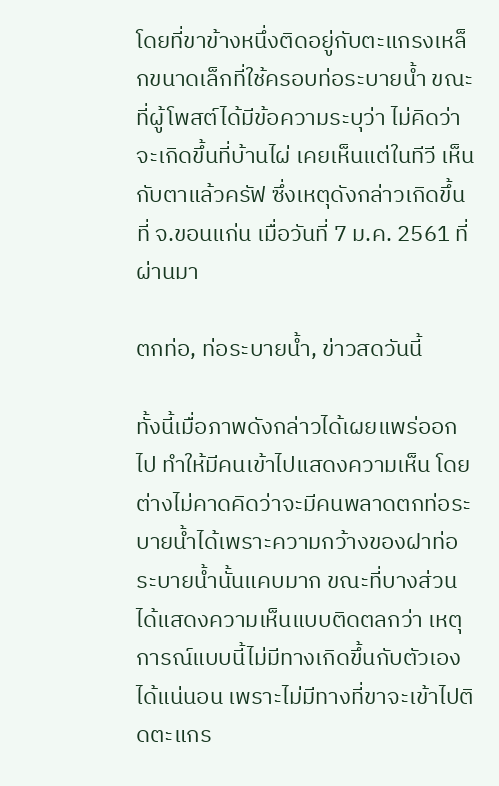โดยที่ขาข้างหนึ่งติดอยู่กับตะแกรงเหล็กขนาดเล็กที่ใช้ครอบท่อระบายน้ำ ขณะที่ผู้โพสต์ได้มีข้อความระบุว่า ไม่คิดว่าจะเกิดขึ้นที่บ้านไผ่ เคยเห็นแต่ในทีวี เห็นกับตาแล้วครัฟ ซึ่งเหตุดังกล่าวเกิดขึ้นที่ จ.ขอนแก่น เมื่อวันที่ 7 ม.ค. 2561 ที่ผ่านมา

ตกท่อ, ท่อระบายน้ำ, ข่าวสดวันนี้

ทั้งนี้เมื่อภาพดังกล่าวได้เผยแพร่ออกไป ทำให้มีคนเข้าไปแสดงความเห็น โดยต่างไม่คาดคิดว่าจะมีคนพลาดตกท่อระบายน้ำได้เพราะความกว้างของฝาท่อระบายน้ำนั้นแคบมาก ขณะที่บางส่วนได้แสดงความเห็นแบบติดตลกว่า เหตุการณ์แบบนี้ไม่มีทางเกิดขึ้นกับตัวเองได้แน่นอน เพราะไม่มีทางที่ขาจะเข้าไปติดตะแกร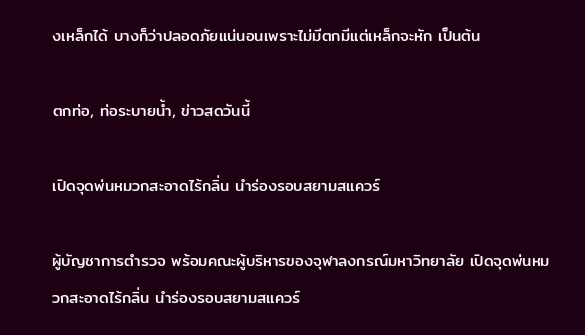งเหล็กได้ บางก็ว่าปลอดภัยแน่นอนเพราะไม่มีตกมีแต่เหล็กจะหัก เป็นต้น

ตกท่อ, ท่อระบายน้ำ, ข่าวสดวันนี้

เปิดจุดพ่นหมวกสะอาดไร้กลิ่น นำร่องรอบสยามสแควร์

ผู้บัญชาการตำรวจ พร้อมคณะผู้บริหารของจุฬาลงกรณ์มหาวิทยาลัย เปิดจุดพ่นหมวกสะอาดไร้กลิ่น นำร่องรอบสยามสแควร์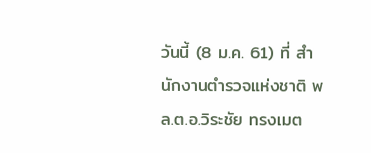วันนี้ (8 ม.ค. 61) ที่ สำนักงานตำรวจแห่งชาติ พล.ต.อ.วิระชัย ทรงเมต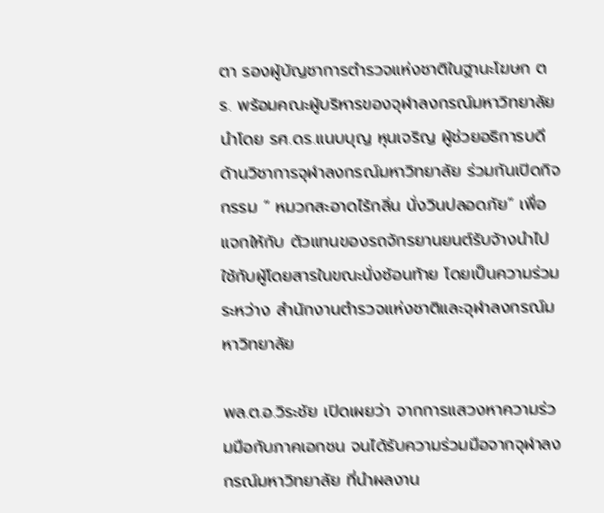ตา รองผู้บัญชาการตำรวจแห่งชาติในฐานะโฆษก ตร. พร้อมคณะผู้บริหารของจุฬาลงกรณ์มหาวิทยาลัย นำโดย รศ.ดร.แนบบุญ หุนเจริญ ผู้ช่วยอธิการบดีด้านวิชาการจุฬาลงกรณ์มหาวิทยาลัย ร่วมกันเปิดกิจกรรม “ หมวกสะอาดไร้กลิ่น นั่งวินปลอดภัย” เพื่อแจกให้กับ ตัวแทนของรถจักรยานยนต์รับจ้างนำไปใช้กับผู้โดยสารในขณะนั่งซ้อนท้าย โดยเป็นความร่วมระหว่าง สำนักงานตำรวจแห่งชาติและจุฬาลงกรณ์มหาวิทยาลัย

พล.ต.อ.วิระชัย เปิดเผยว่า จากการแสวงหาความร่วมมือกับภาคเอกชน จนได้รับความร่วมมือจากจุฬาลงกรณ์มหาวิทยาลัย ที่นำผลงาน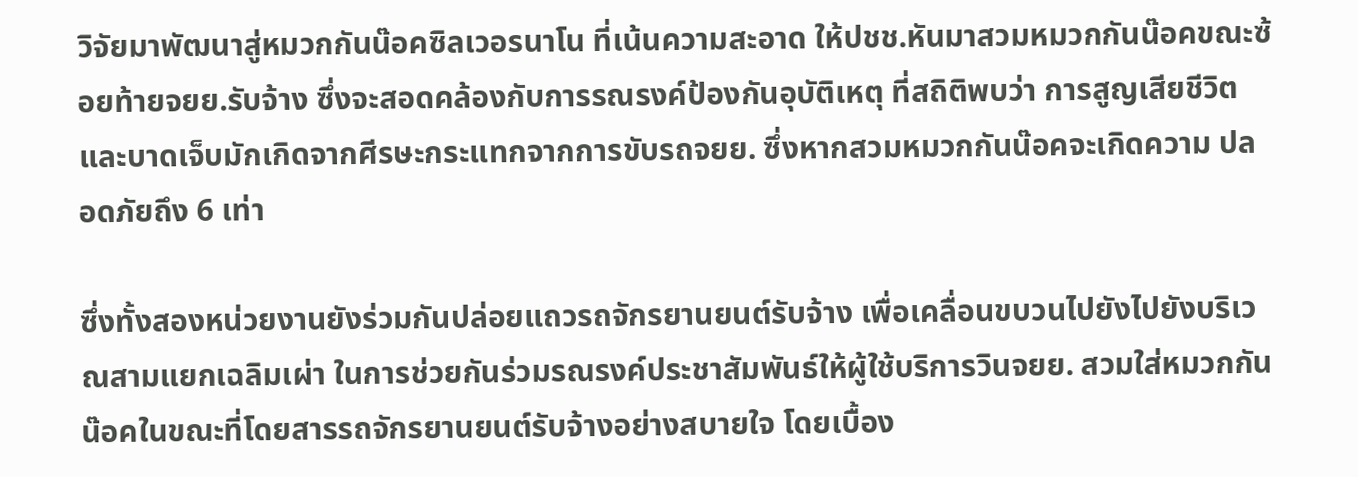วิจัยมาพัฒนาสู่หมวกกันน๊อคซิลเวอรนาโน ที่เน้นความสะอาด ให้ปชช.หันมาสวมหมวกกันน๊อคขณะซ้อยท้ายจยย.รับจ้าง ซึ่งจะสอดคล้องกับการรณรงค์ป้องกันอุบัติเหตุ ที่สถิติพบว่า การสูญเสียชีวิตและบาดเจ็บมักเกิดจากศีรษะกระแทกจากการขับรถจยย. ซึ่งหากสวมหมวกกันน๊อคจะเกิดความ ปลอดภัยถึง 6 เท่า

ซึ่งทั้งสองหน่วยงานยังร่วมกันปล่อยแถวรถจักรยานยนต์รับจ้าง เพื่อเคลื่อนขบวนไปยังไปยังบริเวณสามแยกเฉลิมเผ่า ในการช่วยกันร่วมรณรงค์ประชาสัมพันธ์ให้ผู้ใช้บริการวินจยย. สวมใส่หมวกกันน๊อคในขณะที่โดยสารรถจักรยานยนต์รับจ้างอย่างสบายใจ โดยเบื้อง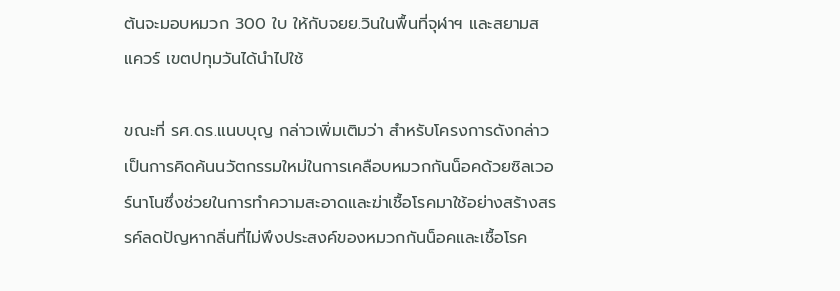ต้นจะมอบหมวก 300 ใบ ให้กับจยย.วินในพื้นที่จุฬาฯ และสยามสแควร์ เขตปทุมวันได้นำไปใช้

ขณะที่ รศ.ดร.แนบบุญ กล่าวเพิ่มเติมว่า สำหรับโครงการดังกล่าวเป็นการคิดค้นนวัตกรรมใหม่ในการเคลือบหมวกกันน็อคด้วยซิลเวอร์นาโนซึ่งช่วยในการทำความสะอาดและฆ่าเชื้อโรคมาใช้อย่างสร้างสรรค์ลดปัญหากลิ่นที่ไม่พึงประสงค์ของหมวกกันน็อคและเชื้อโรค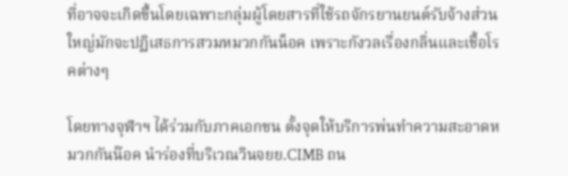ที่อาจจะเกิดขึ้นโดยเฉพาะกลุ่มผู้โดยสารที่ใช้รถจักรยานยนต์รับจ้างส่วนใหญ่มักจะปฏิเสธการสวมหมวกกันน็อค เพราะกังวลเรื่องกลิ่นและเชื้อโรคต่างๆ

โดยทางจุฬาฯ ได้ร่วมกับภาคเอกชน ตั้งจุดให้บริการพ่นทำความสะอาดหมวกกันน๊อค นำร่องที่บริเวณวินจยย.CIMB ถน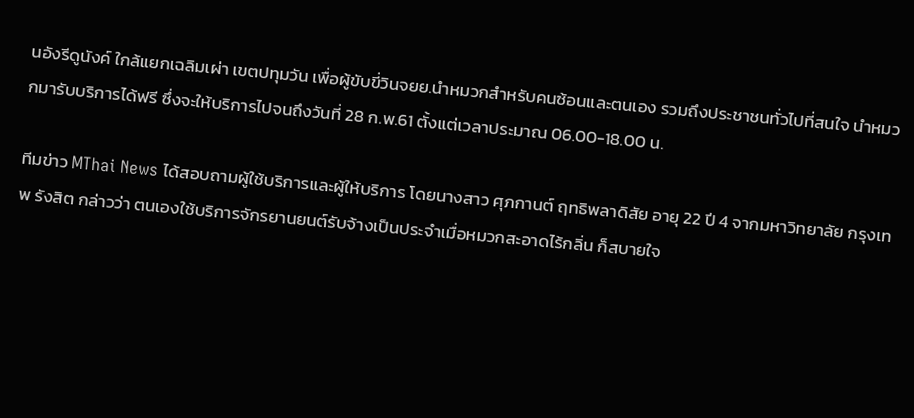นอังรีดูนังค์ ใกล้แยกเฉลิมเผ่า เขตปทุมวัน เพื่อผู้ขับขี่วินจยย.นำหมวกสำหรับคนซ้อนและตนเอง รวมถึงประชาชนทั่วไปที่สนใจ นำหมวกมารับบริการได้ฟรี ซึ่งจะให้บริการไปจนถึงวันที่ 28 ก.พ.61 ตั้งแต่เวลาประมาณ 06.00-18.00 น.

ทีมข่าว MThai News ได้สอบถามผู้ใช้บริการและผู้ให้บริการ โดยนางสาว ศุภกานต์ ฤทธิพลาดิสัย อายุ 22 ปี 4 จากมหาวิทยาลัย กรุงเทพ รังสิต กล่าวว่า ตนเองใช้บริการจักรยานยนต์รับจ้างเป็นประจำเมื่อหมวกสะอาดไร้กลิ่น ก็สบายใจ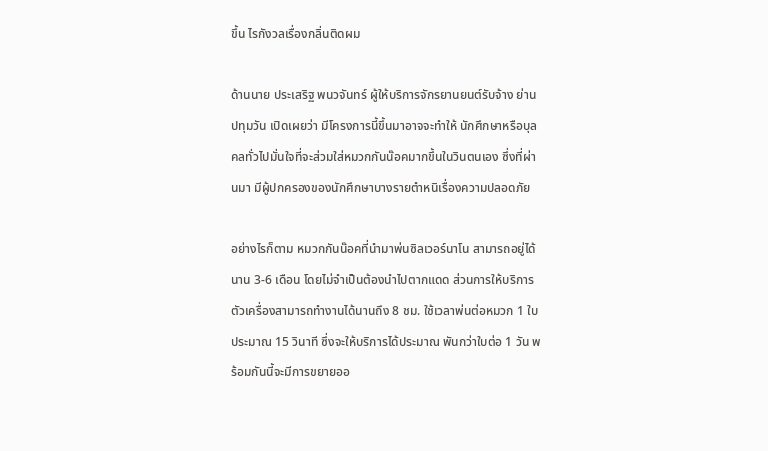ขึ้น ไรกังวลเรื่องกลิ่นติดผม

ด้านนาย ประเสริฐ พนวจันทร์ ผู้ให้บริการจักรยานยนต์รับจ้าง ย่านปทุมวัน เปิดเผยว่า มีโครงการนี้ขึ้นมาอาจจะทำให้ นักศึกษาหรือบุลคลทั่วไปมั่นใจที่จะส่วมใส่หมวกกันน๊อคมากขึ้นในวินตนเอง ซึ่งที่ผ่านมา มีผู้ปกครองของนักศึกษาบางรายตำหนิเรื่องความปลอดภัย

อย่างไรก็ตาม หมวกกันน๊อคที่นำมาพ่นซิลเวอร์นาโน สามารถอยู่ได้นาน 3-6 เดือน โดยไม่จำเป็นต้องนำไปตากแดด ส่วนการให้บริการตัวเครื่องสามารถทำงานได้นานถึง 8 ชม. ใช้เวลาพ่นต่อหมวก 1 ใบประมาณ 15 วินาที ซึ่งจะให้บริการได้ประมาณ พันกว่าใบต่อ 1 วัน พร้อมกันนี้จะมีการขยายออ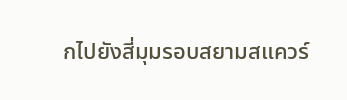กไปยังสี่มุมรอบสยามสแควร์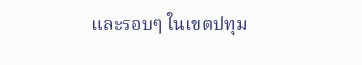และรอบๆ ในเขตปทุม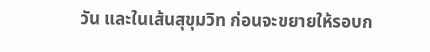วัน และในเส้นสุขุมวิท ก่อนจะขยายให้รอบก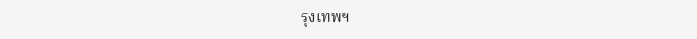รุงเทพฯ